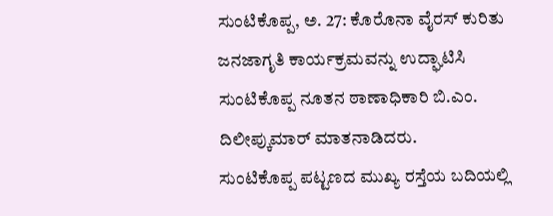ಸುಂಟಿಕೊಪ್ಪ, ಅ. 27: ಕೊರೊನಾ ವೈರಸ್ ಕುರಿತು ಜನಜಾಗೃತಿ ಕಾರ್ಯಕ್ರಮವನ್ನು ಉದ್ಘಾಟಿಸಿ ಸುಂಟಿಕೊಪ್ಪ ನೂತನ ಠಾಣಾಧಿಕಾರಿ ಬಿ.ಎಂ. ದಿಲೀಪ್ಕುಮಾರ್ ಮಾತನಾಡಿದರು.
ಸುಂಟಿಕೊಪ್ಪ ಪಟ್ಟಣದ ಮುಖ್ಯ ರಸ್ತೆಯ ಬದಿಯಲ್ಲಿ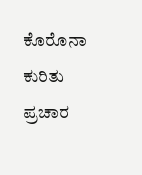ಕೊರೊನಾ ಕುರಿತು ಪ್ರಚಾರ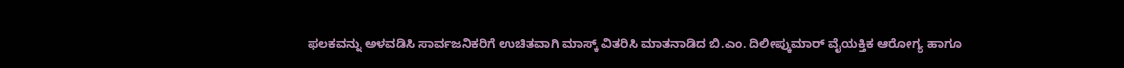ಫಲಕವನ್ನು ಅಳವಡಿಸಿ ಸಾರ್ವಜನಿಕರಿಗೆ ಉಚಿತವಾಗಿ ಮಾಸ್ಕ್ ವಿತರಿಸಿ ಮಾತನಾಡಿದ ಬಿ.ಎಂ. ದಿಲೀಪ್ಕುಮಾರ್ ವೈಯಕ್ತಿಕ ಆರೋಗ್ಯ ಹಾಗೂ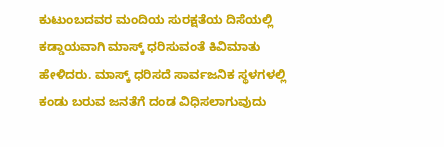ಕುಟುಂಬದವರ ಮಂದಿಯ ಸುರಕ್ಷತೆಯ ದಿಸೆಯಲ್ಲಿ ಕಡ್ಡಾಯವಾಗಿ ಮಾಸ್ಕ್ ಧರಿಸುವಂತೆ ಕಿವಿಮಾತು ಹೇಳಿದರು. ಮಾಸ್ಕ್ ಧರಿಸದೆ ಸಾರ್ವಜನಿಕ ಸ್ಥಳಗಳಲ್ಲಿ ಕಂಡು ಬರುವ ಜನತೆಗೆ ದಂಡ ವಿಧಿಸಲಾಗುವುದು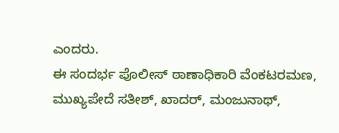ಎಂದರು.
ಈ ಸಂದರ್ಭ ಪೊಲೀಸ್ ಠಾಣಾಧಿಕಾರಿ ವೆಂಕಟರಮಣ, ಮುಖ್ಯಪೇದೆ ಸತೀಶ್, ಖಾದರ್, ಮಂಜುನಾಥ್,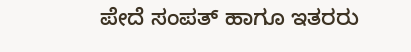ಪೇದೆ ಸಂಪತ್ ಹಾಗೂ ಇತರರು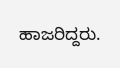ಹಾಜರಿದ್ದರು.